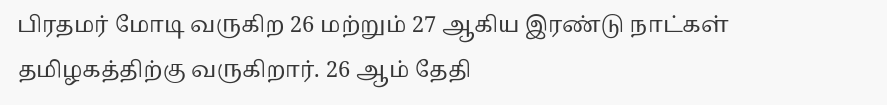பிரதமர் மோடி வருகிற 26 மற்றும் 27 ஆகிய இரண்டு நாட்கள் தமிழகத்திற்கு வருகிறார். 26 ஆம் தேதி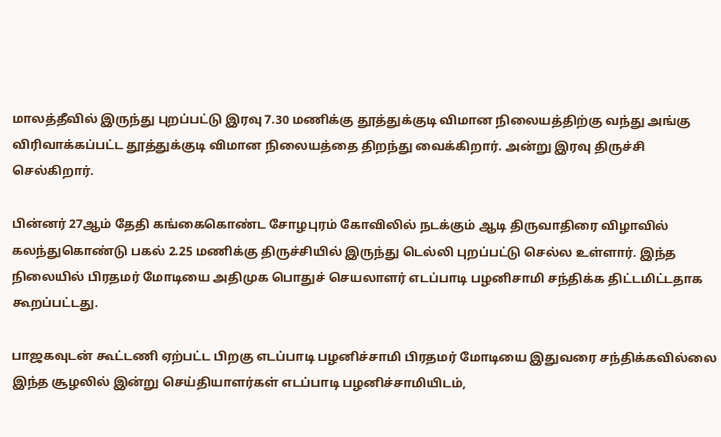மாலத்தீவில் இருந்து புறப்பட்டு இரவு 7.30 மணிக்கு தூத்துக்குடி விமான நிலையத்திற்கு வந்து அங்கு விரிவாக்கப்பட்ட தூத்துக்குடி விமான நிலையத்தை திறந்து வைக்கிறார். அன்று இரவு திருச்சி செல்கிறார்.

பின்னர் 27ஆம் தேதி கங்கைகொண்ட சோழபுரம் கோவிலில் நடக்கும் ஆடி திருவாதிரை விழாவில் கலந்துகொண்டு பகல் 2.25 மணிக்கு திருச்சியில் இருந்து டெல்லி புறப்பட்டு செல்ல உள்ளார். இந்த நிலையில் பிரதமர் மோடியை அதிமுக பொதுச் செயலாளர் எடப்பாடி பழனிசாமி சந்திக்க திட்டமிட்டதாக கூறப்பட்டது.

பாஜகவுடன் கூட்டணி ஏற்பட்ட பிறகு எடப்பாடி பழனிச்சாமி பிரதமர் மோடியை இதுவரை சந்திக்கவில்லை இந்த சூழலில் இன்று செய்தியாளர்கள் எடப்பாடி பழனிச்சாமியிடம்,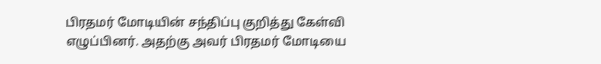பிரதமர் மோடியின் சந்திப்பு குறித்து கேள்வி எழுப்பினர். அதற்கு அவர் பிரதமர் மோடியை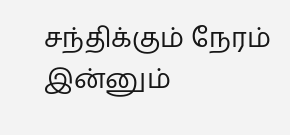சந்திக்கும் நேரம் இன்னும்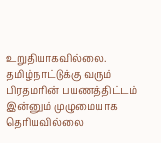உறுதியாகவில்லை. தமிழ்நாட்டுக்கு வரும் பிரதமரின் பயணத்திட்டம் இன்னும் முழுமையாக தெரியவில்லை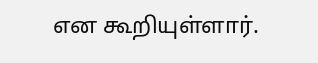என கூறியுள்ளார்.